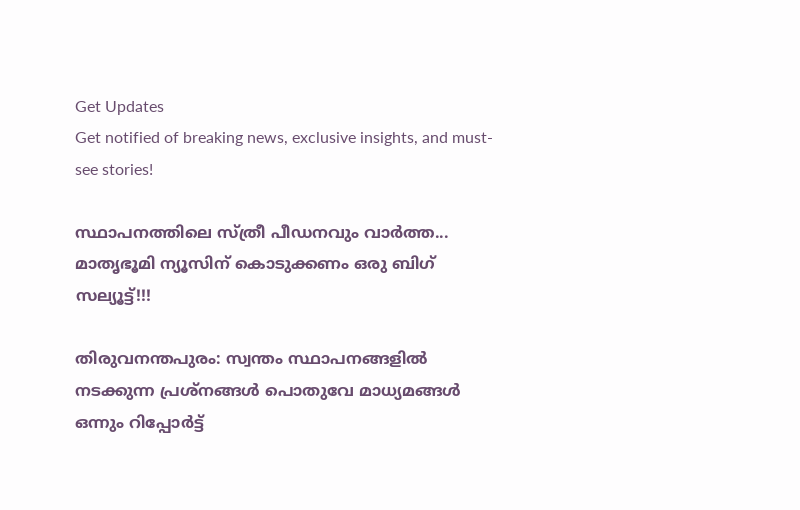Get Updates
Get notified of breaking news, exclusive insights, and must-see stories!

സ്ഥാപനത്തിലെ സ്ത്രീ പീഡനവും വാര്‍ത്ത... മാതൃഭൂമി ന്യൂസിന് കൊടുക്കണം ഒരു ബിഗ് സല്യൂട്ട്!!!

തിരുവനന്തപുരം: സ്വന്തം സ്ഥാപനങ്ങളില്‍ നടക്കുന്ന പ്രശ്‌നങ്ങള്‍ പൊതുവേ മാധ്യമങ്ങള്‍ ഒന്നും റിപ്പോര്‍ട്ട്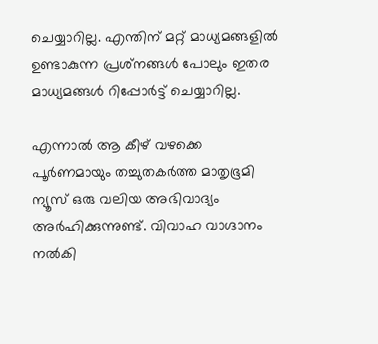ചെയ്യാറില്ല. എന്തിന് മറ്റ് മാധ്യമങ്ങളില്‍ ഉണ്ടാകുന്ന പ്രശ്‌നങ്ങള്‍ പോലും ഇതര മാധ്യമങ്ങള്‍ റിപ്പോര്‍ട്ട് ചെയ്യാറില്ല.

എന്നാല്‍ ആ കീഴ് വഴക്കെ പൂര്‍ണമായും തച്ചുതകര്‍ത്ത മാതൃഭൂമി ന്യൂസ് ഒരു വലിയ അഭിവാദ്യം അര്‍ഹിക്കുന്നുണ്ട്. വിവാഹ വാഗ്ദാനം നല്‍കി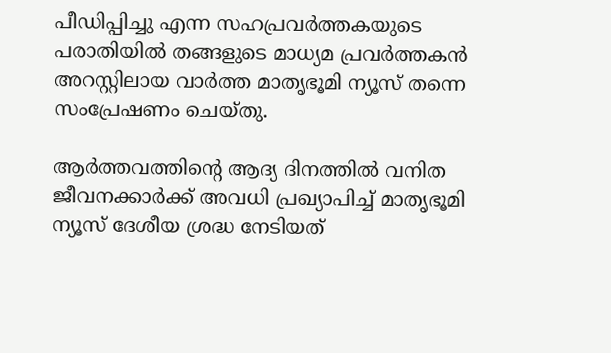പീഡിപ്പിച്ചു എന്ന സഹപ്രവര്‍ത്തകയുടെ പരാതിയില്‍ തങ്ങളുടെ മാധ്യമ പ്രവര്‍ത്തകന്‍ അറസ്റ്റിലായ വാര്‍ത്ത മാതൃഭൂമി ന്യൂസ് തന്നെ സംപ്രേഷണം ചെയ്തു.

ആര്‍ത്തവത്തിന്റെ ആദ്യ ദിനത്തില്‍ വനിത ജീവനക്കാര്‍ക്ക് അവധി പ്രഖ്യാപിച്ച് മാതൃഭൂമി ന്യൂസ് ദേശീയ ശ്രദ്ധ നേടിയത്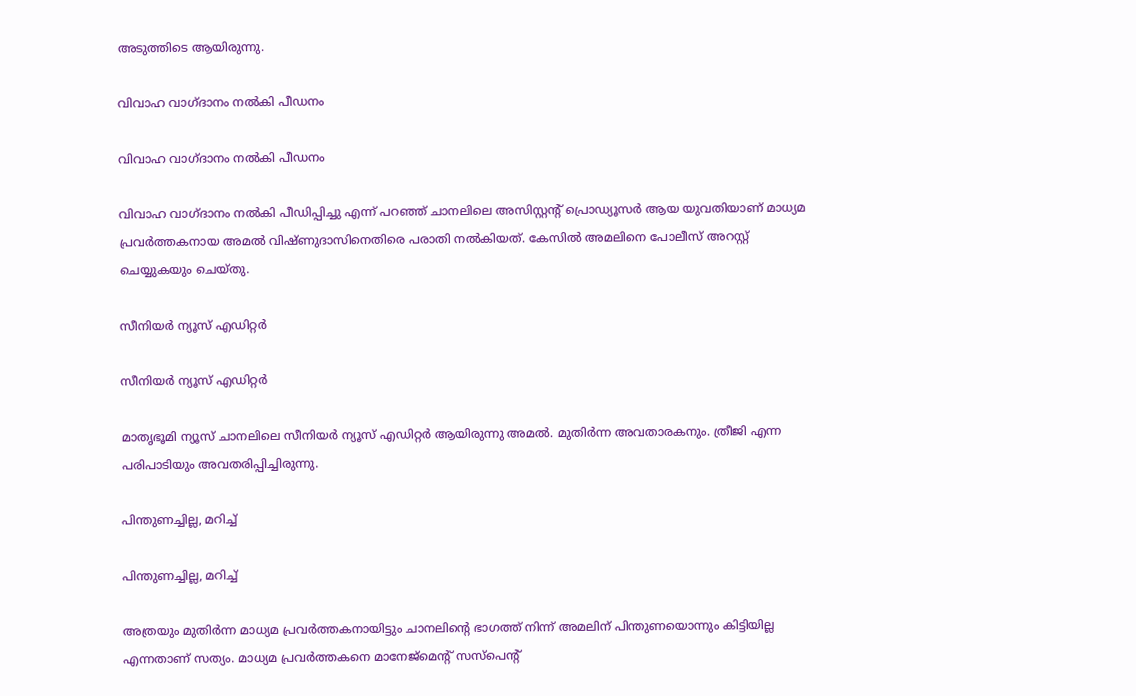അടുത്തിടെ ആയിരുന്നു.

വിവാഹ വാഗ്ദാനം നല്‍കി പീഡനം

വിവാഹ വാഗ്ദാനം നല്‍കി പീഡനം

വിവാഹ വാഗ്ദാനം നല്‍കി പീഡിപ്പിച്ചു എന്ന് പറഞ്ഞ് ചാനലിലെ അസിസ്റ്റന്റ് പ്രൊഡ്യൂസര്‍ ആയ യുവതിയാണ് മാധ്യമ പ്രവര്‍ത്തകനായ അമല്‍ വിഷ്ണുദാസിനെതിരെ പരാതി നല്‍കിയത്. കേസില്‍ അമലിനെ പോലീസ് അറസ്റ്റ് ചെയ്യുകയും ചെയ്തു.

സീനിയര്‍ ന്യൂസ് എഡിറ്റര്‍

സീനിയര്‍ ന്യൂസ് എഡിറ്റര്‍

മാതൃഭൂമി ന്യൂസ് ചാനലിലെ സീനിയര്‍ ന്യൂസ് എഡിറ്റര്‍ ആയിരുന്നു അമല്‍. മുതിര്‍ന്ന അവതാരകനും. ത്രീജി എന്ന പരിപാടിയും അവതരിപ്പിച്ചിരുന്നു.

പിന്തുണച്ചില്ല, മറിച്ച്

പിന്തുണച്ചില്ല, മറിച്ച്

അത്രയും മുതിര്‍ന്ന മാധ്യമ പ്രവര്‍ത്തകനായിട്ടും ചാനലിന്റെ ഭാഗത്ത് നിന്ന് അമലിന് പിന്തുണയൊന്നും കിട്ടിയില്ല എന്നതാണ് സത്യം. മാധ്യമ പ്രവര്‍ത്തകനെ മാനേജ്‌മെന്റ് സസ്‌പെന്റ്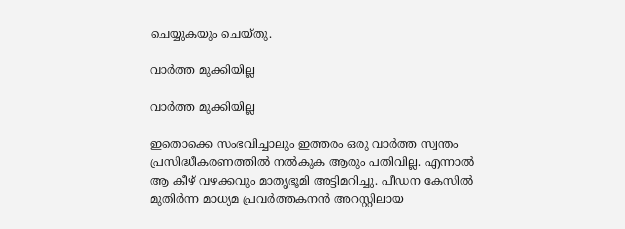ചെയ്യുകയും ചെയ്തു.

വാര്‍ത്ത മുക്കിയില്ല

വാര്‍ത്ത മുക്കിയില്ല

ഇതൊക്കെ സംഭവിച്ചാലും ഇത്തരം ഒരു വാര്‍ത്ത സ്വന്തം പ്രസിദ്ധീകരണത്തില്‍ നല്‍കുക ആരും പതിവില്ല. എന്നാല്‍ ആ കീഴ് വഴക്കവും മാതൃഭൂമി അട്ടിമറിച്ചു. പീഡന കേസില്‍ മുതിര്‍ന്ന മാധ്യമ പ്രവര്‍ത്തകനന്‍ അറസ്റ്റിലായ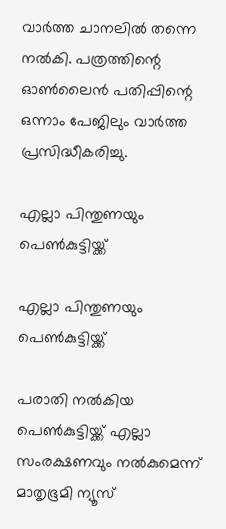വാര്‍ത്ത ചാനലില്‍ തന്നെ നല്‍കി. പത്രത്തിന്റെ ഓണ്‍ലൈന്‍ പതിപ്പിന്റെ ഒന്നാം പേജിലും വാര്‍ത്ത പ്രസിദ്ധീകരിച്ചു.

എല്ലാ പിന്തുണയും പെണ്‍കുട്ടിയ്ക്ക്

എല്ലാ പിന്തുണയും പെണ്‍കുട്ടിയ്ക്ക്

പരാതി നല്‍കിയ പെണ്‍കുട്ടിയ്ക്ക് എല്ലാ സംരക്ഷണവും നല്‍കുമെന്ന് മാതൃഭൂമി ന്യൂസ്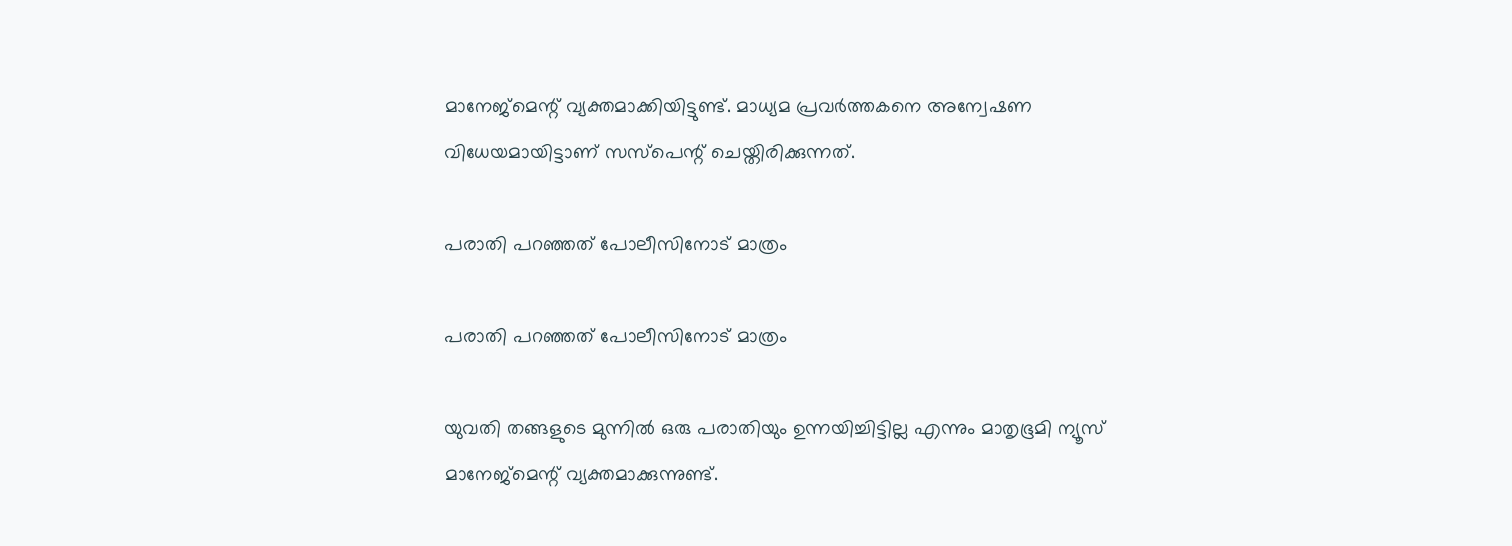മാനേജ്‌മെന്റ് വ്യക്തമാക്കിയിട്ടുണ്ട്. മാധ്യമ പ്രവര്‍ത്തകനെ അന്വേഷണ വിധേയമായിട്ടാണ് സസ്‌പെന്റ് ചെയ്തിരിക്കുന്നത്.

പരാതി പറഞ്ഞത് പോലീസിനോട് മാത്രം

പരാതി പറഞ്ഞത് പോലീസിനോട് മാത്രം

യുവതി തങ്ങളുടെ മുന്നില്‍ ഒരു പരാതിയും ഉന്നയിച്ചിട്ടില്ല എന്നും മാതൃഭൂമി ന്യൂസ് മാനേജ്‌മെന്റ് വ്യക്തമാക്കുന്നുണ്ട്.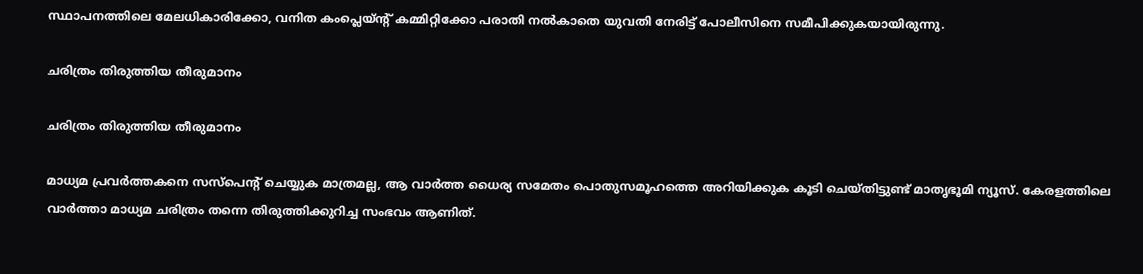സ്ഥാപനത്തിലെ മേലധികാരിക്കോ, വനിത കംപ്ലെയ്ന്റ് കമ്മിറ്റിക്കോ പരാതി നല്‍കാതെ യുവതി നേരിട്ട് പോലീസിനെ സമീപിക്കുകയായിരുന്നു.

ചരിത്രം തിരുത്തിയ തീരുമാനം

ചരിത്രം തിരുത്തിയ തീരുമാനം

മാധ്യമ പ്രവര്‍ത്തകനെ സസ്‌പെന്റ് ചെയ്യുക മാത്രമല്ല, ആ വാര്‍ത്ത ധൈര്യ സമേതം പൊതുസമൂഹത്തെ അറിയിക്കുക കൂടി ചെയ്തിട്ടുണ്ട് മാതൃഭൂമി ന്യൂസ്. കേരളത്തിലെ വാര്‍ത്താ മാധ്യമ ചരിത്രം തന്നെ തിരുത്തിക്കുറിച്ച സംഭവം ആണിത്.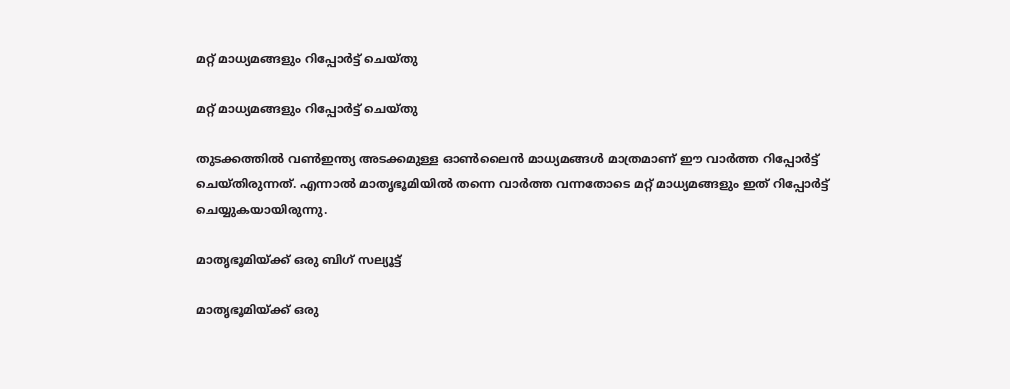മറ്റ് മാധ്യമങ്ങളും റിപ്പോര്‍ട്ട് ചെയ്തു

മറ്റ് മാധ്യമങ്ങളും റിപ്പോര്‍ട്ട് ചെയ്തു

തുടക്കത്തില്‍ വണ്‍ഇന്ത്യ അടക്കമുള്ള ഓണ്‍ലൈന്‍ മാധ്യമങ്ങള്‍ മാത്രമാണ് ഈ വാര്‍ത്ത റിപ്പോര്‍ട്ട് ചെയ്തിരുന്നത്. എന്നാല്‍ മാതൃഭൂമിയില്‍ തന്നെ വാര്‍ത്ത വന്നതോടെ മറ്റ് മാധ്യമങ്ങളും ഇത് റിപ്പോര്‍ട്ട് ചെയ്യുകയായിരുന്നു.

മാതൃഭൂമിയ്ക്ക് ഒരു ബിഗ് സല്യൂട്ട്

മാതൃഭൂമിയ്ക്ക് ഒരു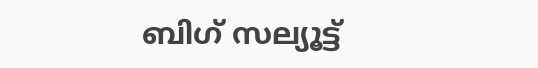ബിഗ് സല്യൂട്ട്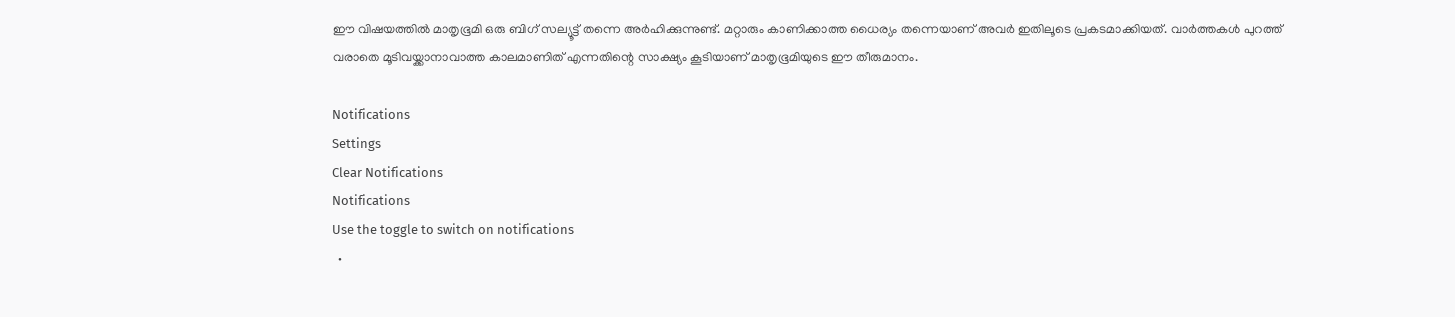ഈ വിഷയത്തില്‍ മാതൃഭൂമി ഒരു ബിഗ് സല്യൂട്ട് തന്നെ അര്‍ഹിക്കുന്നുണ്ട്. മറ്റാരും കാണിക്കാത്ത ധൈര്യം തന്നെയാണ് അവര്‍ ഇതിലൂടെ പ്രകടമാക്കിയത്. വാര്‍ത്തകള്‍ പുറത്ത് വരാതെ മൂടിവയ്ക്കാനാവാത്ത കാലമാണിത് എന്നതിന്റെ സാക്ഷ്യം കൂടിയാണ് മാതൃഭൂമിയുടെ ഈ തീരുമാനം.

Notifications
Settings
Clear Notifications
Notifications
Use the toggle to switch on notifications
  •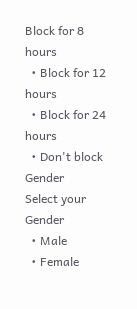Block for 8 hours
  • Block for 12 hours
  • Block for 24 hours
  • Don't block
Gender
Select your Gender
  • Male
  • Female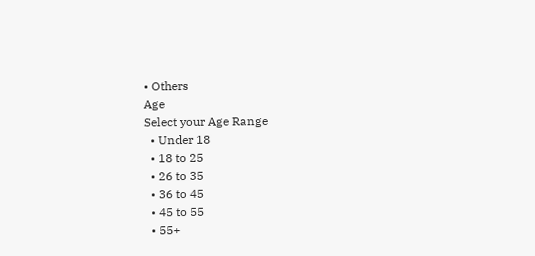• Others
Age
Select your Age Range
  • Under 18
  • 18 to 25
  • 26 to 35
  • 36 to 45
  • 45 to 55
  • 55+